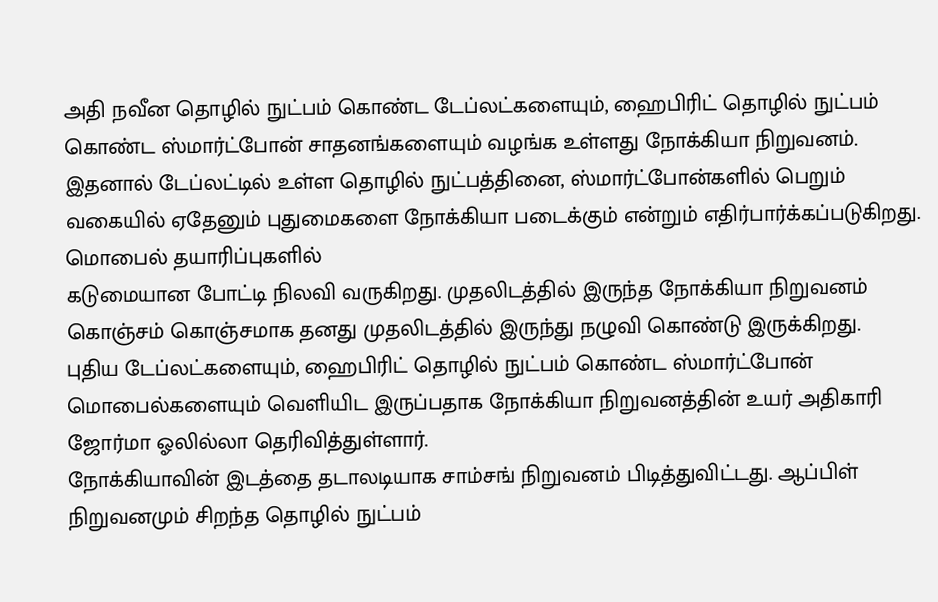அதி நவீன தொழில் நுட்பம் கொண்ட டேப்லட்களையும், ஹைபிரிட் தொழில் நுட்பம் கொண்ட ஸ்மார்ட்போன் சாதனங்களையும் வழங்க உள்ளது நோக்கியா நிறுவனம். இதனால் டேப்லட்டில் உள்ள தொழில் நுட்பத்தினை, ஸ்மார்ட்போன்களில் பெறும் வகையில் ஏதேனும் புதுமைகளை நோக்கியா படைக்கும் என்றும் எதிர்பார்க்கப்படுகிறது.
மொபைல் தயாரிப்புகளில்
கடுமையான போட்டி நிலவி வருகிறது. முதலிடத்தில் இருந்த நோக்கியா நிறுவனம் கொஞ்சம் கொஞ்சமாக தனது முதலிடத்தில் இருந்து நழுவி கொண்டு இருக்கிறது.
புதிய டேப்லட்களையும், ஹைபிரிட் தொழில் நுட்பம் கொண்ட ஸ்மார்ட்போன் மொபைல்களையும் வெளியிட இருப்பதாக நோக்கியா நிறுவனத்தின் உயர் அதிகாரி ஜோர்மா ஓலில்லா தெரிவித்துள்ளார்.
நோக்கியாவின் இடத்தை தடாலடியாக சாம்சங் நிறுவனம் பிடித்துவிட்டது. ஆப்பிள் நிறுவனமும் சிறந்த தொழில் நுட்பம்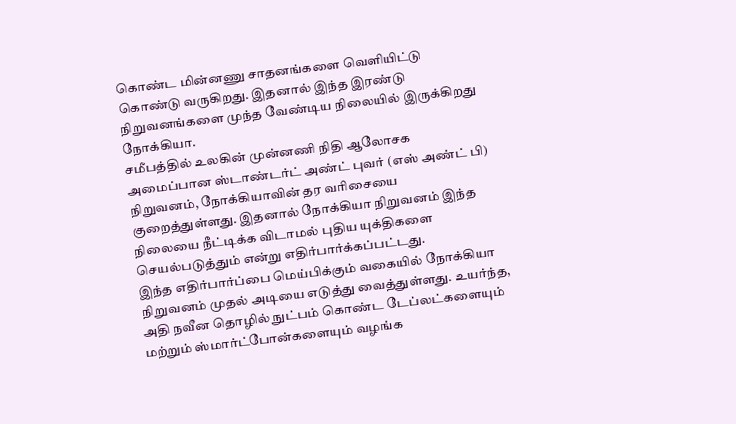கொண்ட மின்னணு சாதனங்களை வெளியிட்டு கொண்டு வருகிறது. இதனால் இந்த இரண்டு நிறுவனங்களை முந்த வேண்டிய நிலையில் இருக்கிறது நோக்கியா.
சமீபத்தில் உலகின் முன்னணி நிதி ஆலோசக அமைப்பான ஸ்டாண்டர்ட் அண்ட் புவர் (எஸ் அண்ட் பி) நிறுவனம், நோக்கியாவின் தர வரிசையை குறைத்துள்ளது. இதனால் நோக்கியா நிறுவனம் இந்த நிலையை நீட்டிக்க விடாமல் புதிய யுக்திகளை செயல்படுத்தும் என்று எதிர்பார்க்கப்பட்டது.
இந்த எதிர்பார்ப்பை மெய்பிக்கும் வகையில் நோக்கியா நிறுவனம் முதல் அடியை எடுத்து வைத்துள்ளது. உயர்ந்த, அதி நவீன தொழில் நுட்பம் கொண்ட டேப்லட்களையும் மற்றும் ஸ்மார்ட்போன்களையும் வழங்க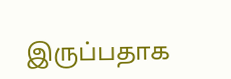இருப்பதாக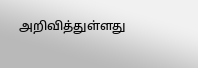அறிவித்துள்ளது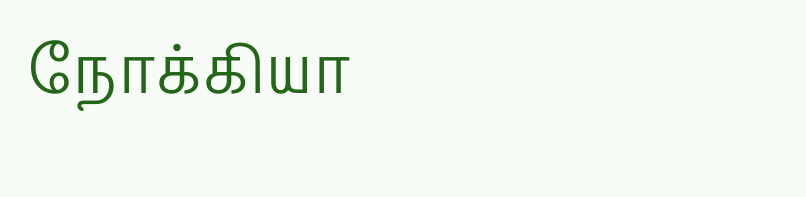நோக்கியா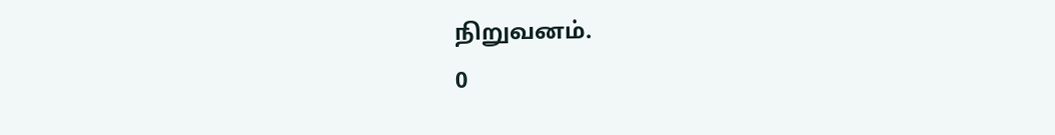நிறுவனம்.
0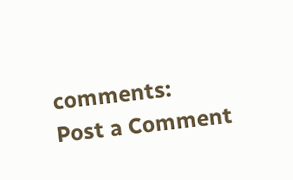comments:
Post a Comment